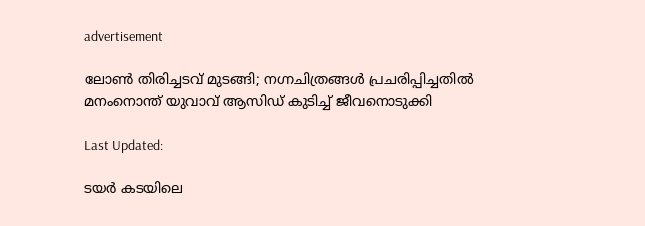advertisement

ലോൺ തിരിച്ചടവ് മുടങ്ങി; നഗ്നചിത്രങ്ങൾ പ്രചരിപ്പിച്ചതിൽ മനംനൊന്ത് യുവാവ് ആസിഡ് കുടിച്ച് ജീവനൊടുക്കി

Last Updated:

ടയർ കടയിലെ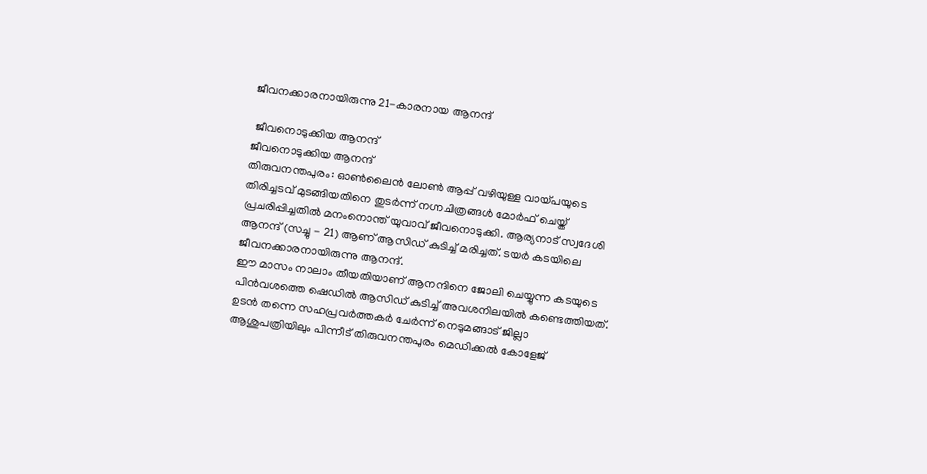ജീവനക്കാരനായിരുന്നു 21-കാരനായ ആനന്ദ്

 ജീവനൊടുക്കിയ ആനന്ദ്
ജീവനൊടുക്കിയ ആനന്ദ്
തിരുവനന്തപുരം: ഓണ്‍ലൈന്‍ ലോണ്‍ ആപ്പ് വഴിയുള്ള വായ്പയുടെ തിരിച്ചടവ് മുടങ്ങിയതിനെ തുടര്‍ന്ന് നഗ്നചിത്രങ്ങൾ മോർഫ് ചെയ്ത് പ്രചരിപ്പിച്ചതിൽ മനംനൊന്ത് യുവാവ് ജീവനൊടുക്കി. ആര്യനാട് സ്വദേശി ആനന്ദ് (സച്ചു - 21) ആണ് ആസിഡ് കുടിച്ച് മരിച്ചത്. ടയർ കടയിലെ ജീവനക്കാരനായിരുന്നു ആനന്ദ്.
ഈ മാസം നാലാം തീയതിയാണ് ആനന്ദിനെ ജോലി ചെയ്യുന്ന കടയുടെ പിൻവശത്തെ ഷെഡിൽ ആസിഡ് കുടിച്ച് അവശനിലയിൽ കണ്ടെത്തിയത്. ഉടൻ തന്നെ സഹപ്രവർത്തകർ ചേർന്ന് നെടുമങ്ങാട് ജില്ലാ ആശുപത്രിയിലും പിന്നീട് തിരുവനന്തപുരം മെഡിക്കൽ കോളേജ്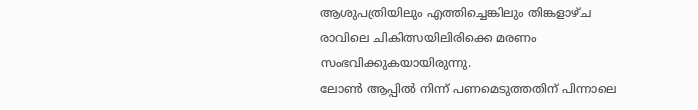ആശുപത്രിയിലും എത്തിച്ചെങ്കിലും തിങ്കളാഴ്ച രാവിലെ ചികിത്സയിലിരിക്കെ മരണം സംഭവിക്കുകയായിരുന്നു.
ലോൺ ആപ്പിൽ നിന്ന് പണമെടുത്തതിന് പിന്നാലെ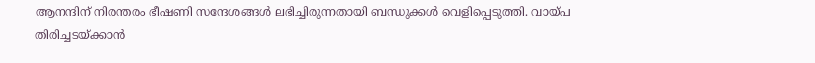ആനന്ദിന് നിരന്തരം ഭീഷണി സന്ദേശങ്ങൾ ലഭിച്ചിരുന്നതായി ബന്ധുക്കൾ വെളിപ്പെടുത്തി. വായ്പ തിരിച്ചടയ്ക്കാൻ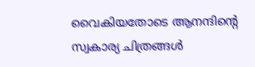വൈകിയതോടെ ആനന്ദിന്റെ സ്വകാര്യ ചിത്രങ്ങൾ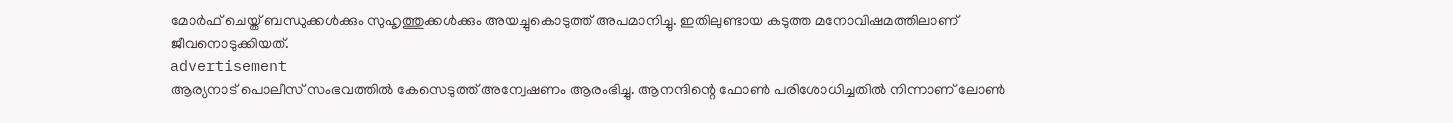മോർഫ് ചെയ്ത് ബന്ധുക്കൾക്കും സുഹൃത്തുക്കൾക്കും അയച്ചുകൊടുത്ത് അപമാനിച്ചു. ഇതിലുണ്ടായ കടുത്ത മനോവിഷമത്തിലാണ് ജീവനൊടുക്കിയത്.
advertisement
ആര്യനാട് പൊലീസ് സംഭവത്തിൽ കേസെടുത്ത് അന്വേഷണം ആരംഭിച്ചു. ആനന്ദിന്റെ ഫോൺ പരിശോധിച്ചതിൽ നിന്നാണ് ലോൺ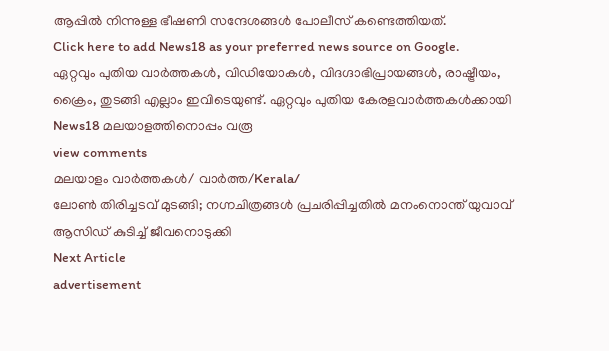ആപ്പിൽ നിന്നുള്ള ഭീഷണി സന്ദേശങ്ങൾ പോലീസ് കണ്ടെത്തിയത്.
Click here to add News18 as your preferred news source on Google.
ഏറ്റവും പുതിയ വാർത്തകൾ, വിഡിയോകൾ, വിദഗ്ദാഭിപ്രായങ്ങൾ, രാഷ്ട്രീയം, ക്രൈം, തുടങ്ങി എല്ലാം ഇവിടെയുണ്ട്. ഏറ്റവും പുതിയ കേരളവാർത്തകൾക്കായി News18 മലയാളത്തിനൊപ്പം വരൂ
view comments
മലയാളം വാർത്തകൾ/ വാർത്ത/Kerala/
ലോൺ തിരിച്ചടവ് മുടങ്ങി; നഗ്നചിത്രങ്ങൾ പ്രചരിപ്പിച്ചതിൽ മനംനൊന്ത് യുവാവ് ആസിഡ് കുടിച്ച് ജീവനൊടുക്കി
Next Article
advertisement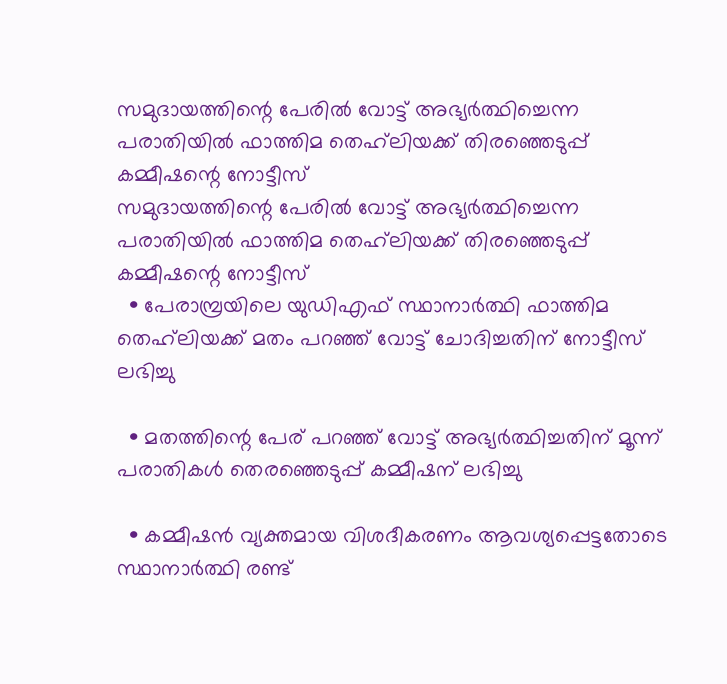സമുദായത്തിന്റെ പേരിൽ വോട്ട് അഭ്യർത്ഥിച്ചെന്ന പരാതിയിൽ ഫാത്തിമ തെഹ്‌ലിയക്ക് തിരഞ്ഞെടുപ്പ് കമ്മീഷന്റെ നോട്ടീസ്
സമുദായത്തിന്റെ പേരിൽ വോട്ട് അഭ്യർത്ഥിച്ചെന്ന പരാതിയിൽ ഫാത്തിമ തെഹ്‌ലിയക്ക് തിരഞ്ഞെടുപ്പ് കമ്മീഷന്റെ നോട്ടീസ്
  • പേരാമ്പ്രയിലെ യുഡിഎഫ് സ്ഥാനാര്‍ത്ഥി ഫാത്തിമ തെഹ്‌ലിയക്ക് മതം പറഞ്ഞ് വോട്ട് ചോദിച്ചതിന് നോട്ടീസ് ലഭിച്ചു

  • മതത്തിന്റെ പേര് പറഞ്ഞ് വോട്ട് അഭ്യര്‍ത്ഥിച്ചതിന് മൂന്ന് പരാതികള്‍ തെരഞ്ഞെടുപ്പ് കമ്മീഷന് ലഭിച്ചു

  • കമ്മീഷന്‍ വ്യക്തമായ വിശദീകരണം ആവശ്യപ്പെട്ടതോടെ സ്ഥാനാര്‍ത്ഥി രണ്ട്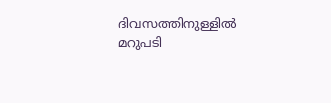ദിവസത്തിനുള്ളില്‍ മറുപടി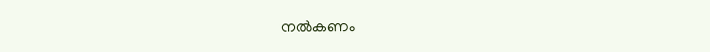നല്‍കണം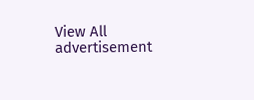View All
advertisement